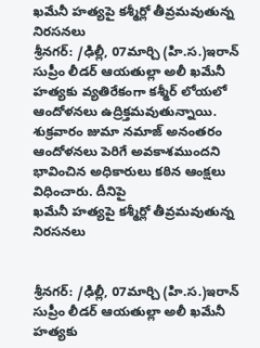ఖమేనీ హత్యపై కశ్మీర్లో తీవ్రమవుతున్న నిరసనలు
శ్రీనగర్‌: /ఢిల్లీ, 07మార్చి (హి.స.)ఇరాన్‌ సుప్రీం లీడర్‌ ఆయతుల్లా అలీ ఖమేనీ హత్యకు వ్యతిరేకంగా కశ్మీర్‌ లోయలో ఆందోళనలు ఉద్రిక్తమవుతున్నాయి. శుక్రవారం జుమా నమాజ్‌ అనంతరం ఆందోళనలు పెరిగే అవకాశముందని భావించిన అధికారులు కఠిన ఆంక్షలు విధించారు. దీనిపై
ఖమేనీ హత్యపై కశ్మీర్లో తీవ్రమవుతున్న నిరసనలు


శ్రీనగర్‌: /ఢిల్లీ, 07మార్చి (హి.స.)ఇరాన్‌ సుప్రీం లీడర్‌ ఆయతుల్లా అలీ ఖమేనీ హత్యకు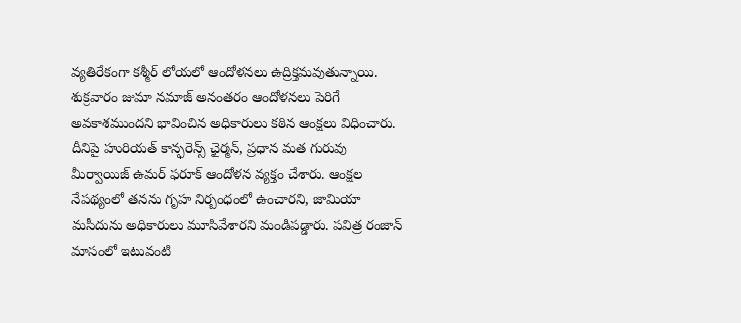వ్యతిరేకంగా కశ్మీర్‌ లోయలో ఆందోళనలు ఉద్రిక్తమవుతున్నాయి. శుక్రవారం జుమా నమాజ్‌ అనంతరం ఆందోళనలు పెరిగే అవకాశముందని భావించిన అధికారులు కఠిన ఆంక్షలు విధించారు. దీనిపై హురియత్‌ కాన్ఫరెన్స్‌ ఛైర్మన్, ప్రధాన మత గురువు మీర్వాయిజ్‌ ఉమర్‌ ఫరూక్‌ ఆందోళన వ్యక్తం చేశారు. ఆంక్షల నేపథ్యంలో తనను గృహ నిర్బంధంలో ఉంచారని, జామియా మసీదును అధికారులు మూసివేశారని మండిపడ్డారు. పవిత్ర రంజాన్‌ మాసంలో ఇటువంటి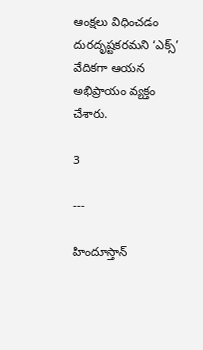ఆంక్షలు విధించడం దురదృష్టకరమని ‘ఎక్స్‌’ వేదికగా ఆయన అభిప్రాయం వ్యక్తం చేశారు.

3

---

హిందూస్తాన్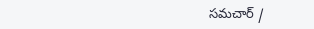సమచార్ /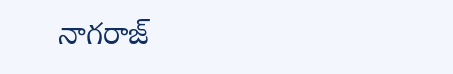నాగరాజ్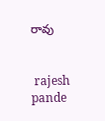రావు


 rajesh pande